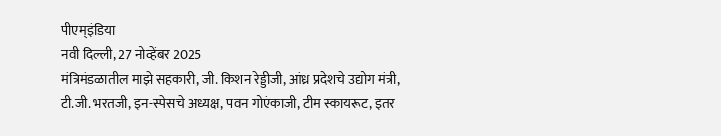पीएम्इंडिया
नवी दिल्ली, 27 नोव्हेंबर 2025
मंत्रिमंडळातील माझे सहकारी, जी. किशन रेड्डीजी, आंध्र प्रदेशचे उद्योग मंत्री, टी.जी. भरतजी, इन-स्पेसचे अध्यक्ष, पवन गोएंकाजी, टीम स्कायरूट, इतर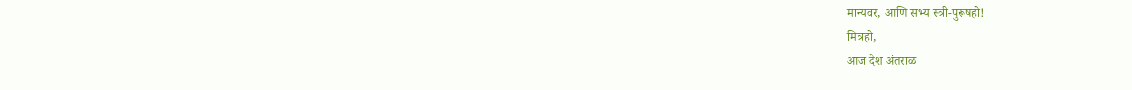मान्यवर, आणि सभ्य स्त्री-पुरूषहो!
मित्रहो,
आज देश अंतराळ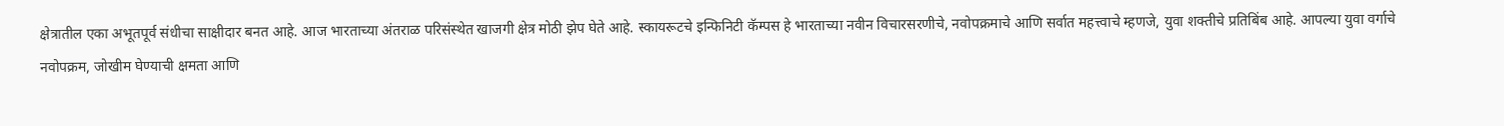क्षेत्रातील एका अभूतपूर्व संधीचा साक्षीदार बनत आहे. आज भारताच्या अंतराळ परिसंस्थेत खाजगी क्षेत्र मोठी झेप घेते आहे. स्कायरूटचे इन्फिनिटी कॅम्पस हे भारताच्या नवीन विचारसरणीचे, नवोपक्रमाचे आणि सर्वात महत्त्वाचे म्हणजे, युवा शक्तीचे प्रतिबिंब आहे. आपल्या युवा वर्गाचे नवोपक्रम, जोखीम घेण्याची क्षमता आणि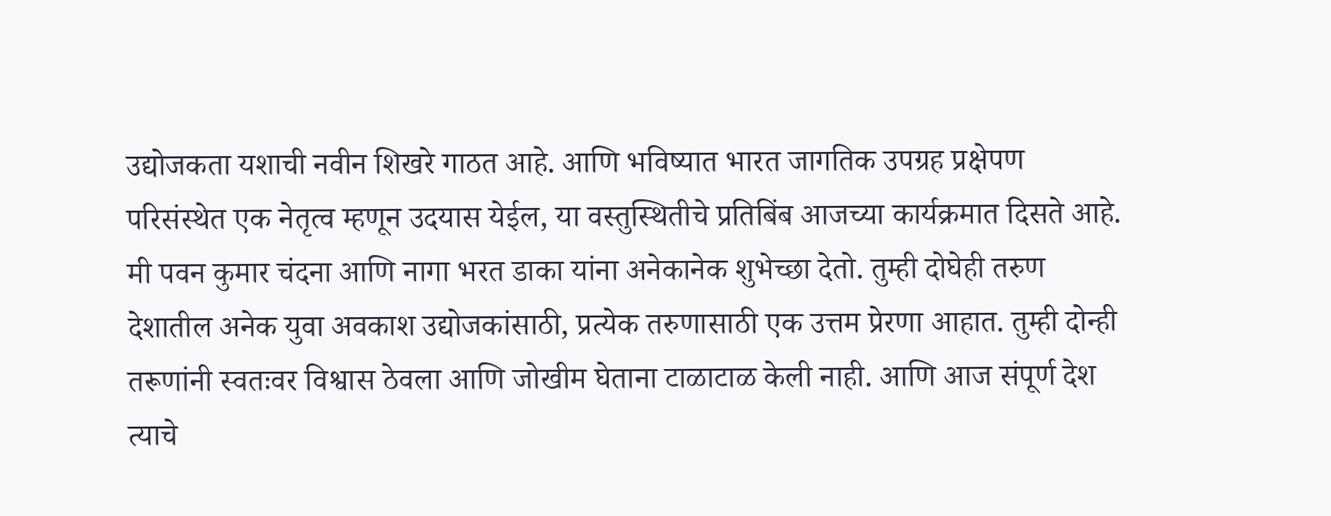उद्योजकता यशाची नवीन शिखरे गाठत आहे. आणि भविष्यात भारत जागतिक उपग्रह प्रक्षेपण परिसंस्थेत एक नेतृत्व म्हणून उदयास येईल, या वस्तुस्थितीचे प्रतिबिंब आजच्या कार्यक्रमात दिसते आहे. मी पवन कुमार चंदना आणि नागा भरत डाका यांना अनेकानेक शुभेच्छा देतो. तुम्ही दोघेही तरुण देशातील अनेक युवा अवकाश उद्योजकांसाठी, प्रत्येक तरुणासाठी एक उत्तम प्रेरणा आहात. तुम्ही दोन्ही तरूणांनी स्वतःवर विश्वास ठेवला आणि जोखीम घेताना टाळाटाळ केली नाही. आणि आज संपूर्ण देश त्याचे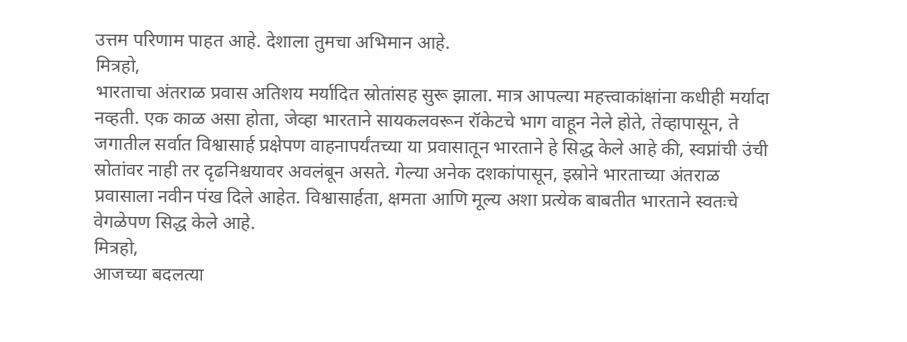उत्तम परिणाम पाहत आहे. देशाला तुमचा अभिमान आहे.
मित्रहो,
भारताचा अंतराळ प्रवास अतिशय मर्यादित स्रोतांसह सुरू झाला. मात्र आपल्या महत्त्वाकांक्षांना कधीही मर्यादा नव्हती. एक काळ असा होता, जेव्हा भारताने सायकलवरून रॉकेटचे भाग वाहून नेले होते, तेव्हापासून, ते जगातील सर्वात विश्वासार्ह प्रक्षेपण वाहनापर्यंतच्या या प्रवासातून भारताने हे सिद्ध केले आहे की, स्वप्नांची उंची स्रोतांवर नाही तर दृढनिश्चयावर अवलंबून असते. गेल्या अनेक दशकांपासून, इस्रोने भारताच्या अंतराळ प्रवासाला नवीन पंख दिले आहेत. विश्वासार्हता, क्षमता आणि मूल्य अशा प्रत्येक बाबतीत भारताने स्वतःचे वेगळेपण सिद्ध केले आहे.
मित्रहो,
आजच्या बदलत्या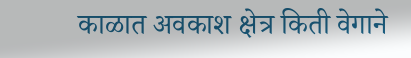काळात अवकाश क्षेत्र किती वेगाने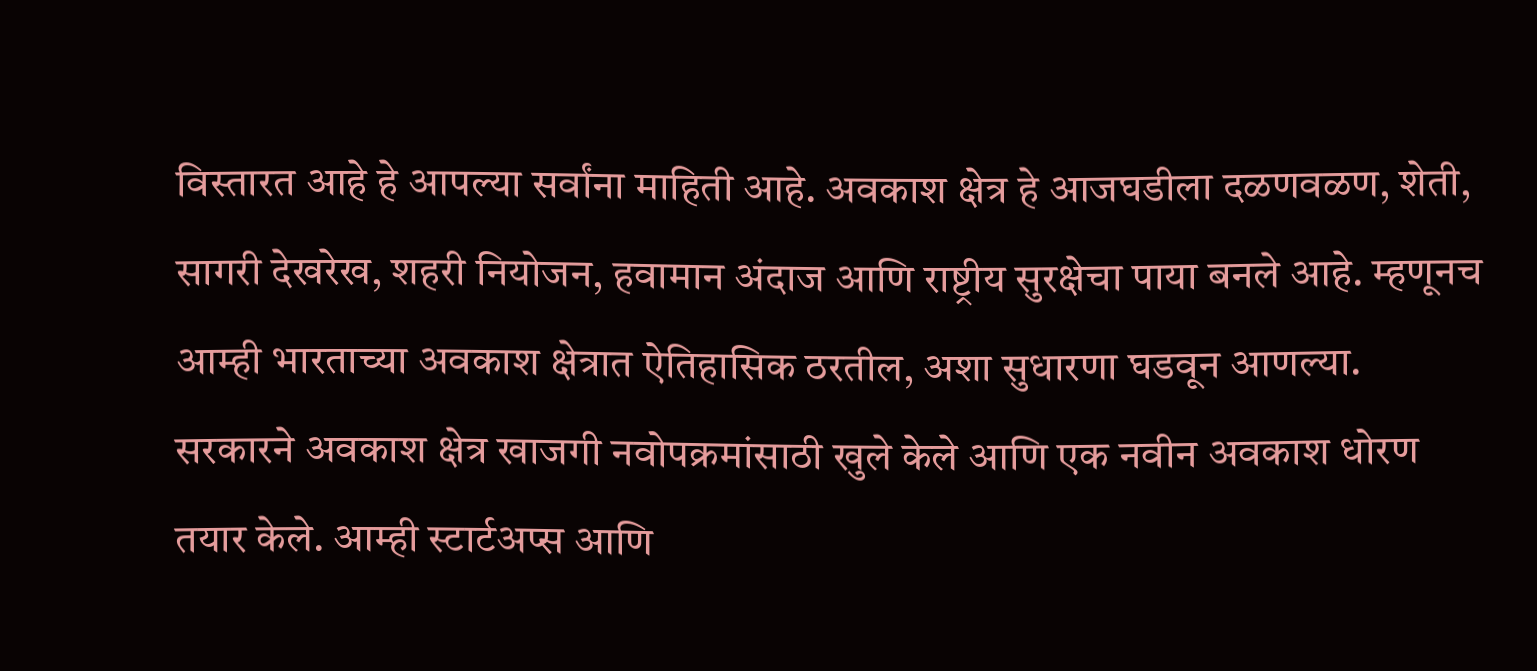विस्तारत आहे हे आपल्या सर्वांना माहिती आहे. अवकाश क्षेत्र हे आजघडीला दळणवळण, शेती, सागरी देखरेख, शहरी नियोजन, हवामान अंदाज आणि राष्ट्रीय सुरक्षेचा पाया बनले आहे. म्हणूनच आम्ही भारताच्या अवकाश क्षेत्रात ऐतिहासिक ठरतील, अशा सुधारणा घडवून आणल्या. सरकारने अवकाश क्षेत्र खाजगी नवोपक्रमांसाठी खुले केले आणि एक नवीन अवकाश धोरण तयार केले. आम्ही स्टार्टअप्स आणि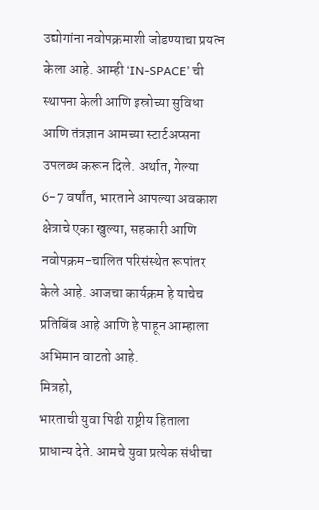उद्योगांना नवोपक्रमाशी जोडण्याचा प्रयत्न केला आहे. आम्ही ‘IN-SPACE’ ची स्थापना केली आणि इस्रोच्या सुविधा आणि तंत्रज्ञान आमच्या स्टार्टअप्सना उपलब्ध करून दिले. अर्थात, गेल्या 6-7 वर्षांत, भारताने आपल्या अवकाश क्षेत्राचे एका खुल्या, सहकारी आणि नवोपक्रम-चालित परिसंस्थेत रूपांतर केले आहे. आजचा कार्यक्रम हे याचेच प्रतिबिंब आहे आणि हे पाहून आम्हाला अभिमान वाटतो आहे.
मित्रहो,
भारताची युवा पिढी राष्ट्रीय हिताला प्राधान्य देते. आमचे युवा प्रत्येक संधीचा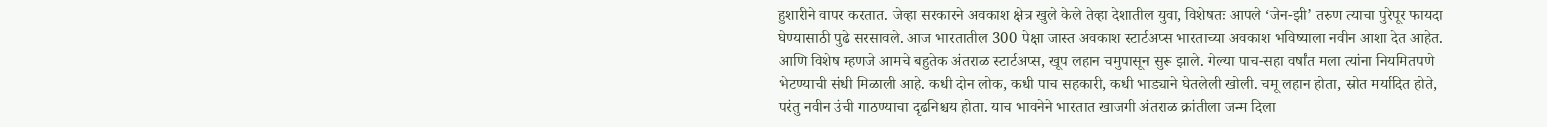हुशारीने वापर करतात. जेव्हा सरकारने अवकाश क्षेत्र खुले केले तेव्हा देशातील युवा, विशेषतः आपले ‘जेन-झी’ तरुण त्याचा पुरेपूर फायदा घेण्यासाठी पुढे सरसावले. आज भारतातील 300 पेक्षा जास्त अवकाश स्टार्टअप्स भारताच्या अवकाश भविष्याला नवीन आशा देत आहेत. आणि विशेष म्हणजे आमचे बहुतेक अंतराळ स्टार्टअप्स, खूप लहान चमुपासून सुरू झाले. गेल्या पाच-सहा वर्षांत मला त्यांना नियमितपणे भेटण्याची संधी मिळाली आहे. कधी दोन लोक, कधी पाच सहकारी, कधी भाड्याने घेतलेली खोली. चमू लहान होता, स्रोत मर्यादित होते, परंतु नवीन उंची गाठण्याचा दृढनिश्चय होता. याच भावनेने भारतात खाजगी अंतराळ क्रांतीला जन्म दिला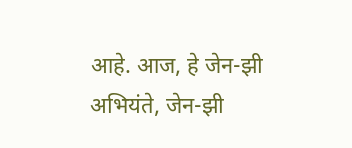आहे. आज, हे जेन-झी अभियंते, जेन-झी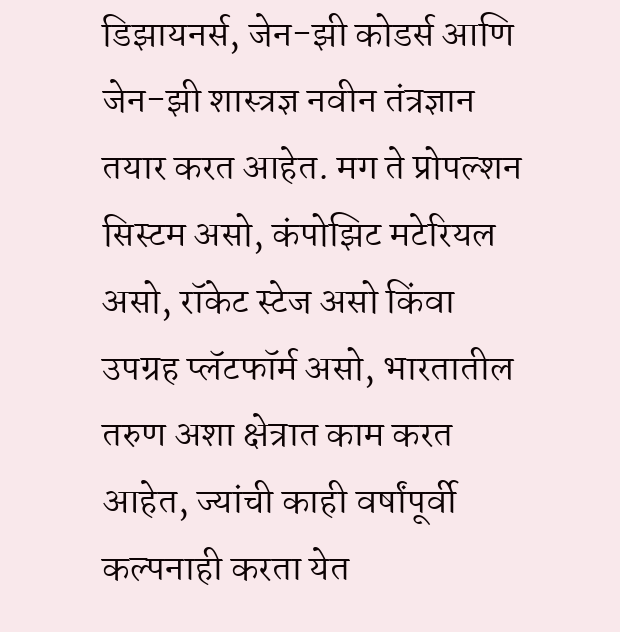डिझायनर्स, जेन-झी कोडर्स आणि जेन-झी शास्त्रज्ञ नवीन तंत्रज्ञान तयार करत आहेत. मग ते प्रोपल्शन सिस्टम असो, कंपोझिट मटेरियल असो, रॉकेट स्टेज असो किंवा उपग्रह प्लॅटफॉर्म असो, भारतातील तरुण अशा क्षेत्रात काम करत आहेत, ज्यांची काही वर्षांपूर्वी कल्पनाही करता येत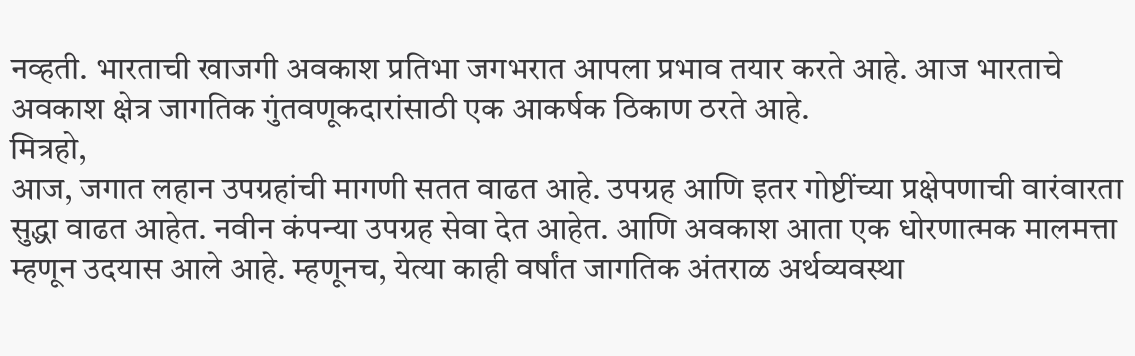नव्हती. भारताची खाजगी अवकाश प्रतिभा जगभरात आपला प्रभाव तयार करते आहे. आज भारताचे अवकाश क्षेत्र जागतिक गुंतवणूकदारांसाठी एक आकर्षक ठिकाण ठरते आहे.
मित्रहो,
आज, जगात लहान उपग्रहांची मागणी सतत वाढत आहे. उपग्रह आणि इतर गोष्टींच्या प्रक्षेपणाची वारंवारता सुद्धा वाढत आहेत. नवीन कंपन्या उपग्रह सेवा देत आहेत. आणि अवकाश आता एक धोरणात्मक मालमत्ता म्हणून उदयास आले आहे. म्हणूनच, येत्या काही वर्षांत जागतिक अंतराळ अर्थव्यवस्था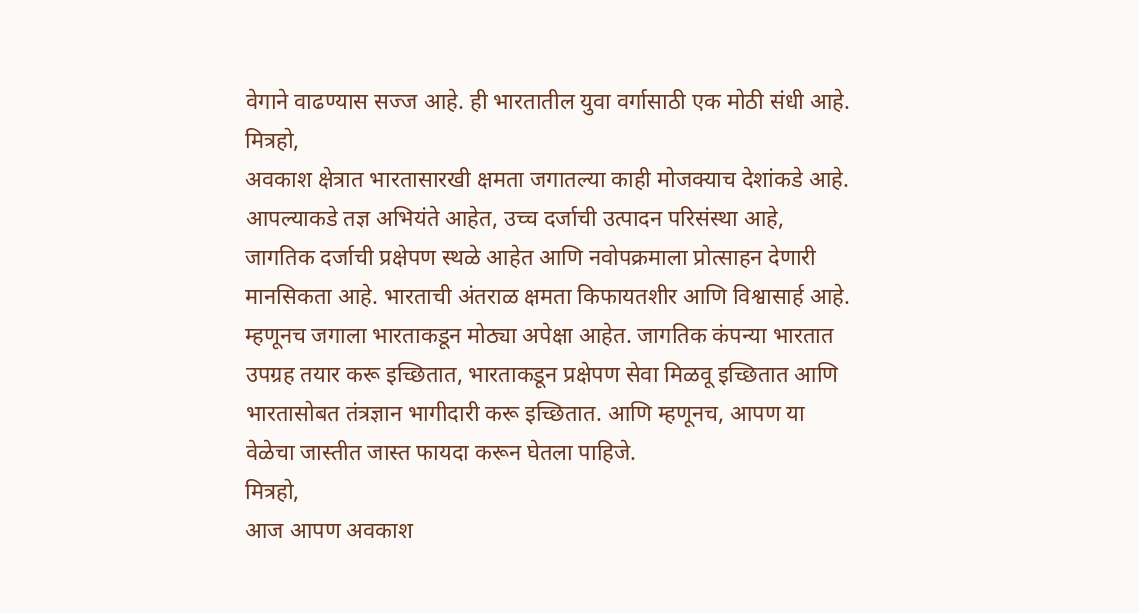वेगाने वाढण्यास सज्ज आहे. ही भारतातील युवा वर्गासाठी एक मोठी संधी आहे.
मित्रहो,
अवकाश क्षेत्रात भारतासारखी क्षमता जगातल्या काही मोजक्याच देशांकडे आहे. आपल्याकडे तज्ञ अभियंते आहेत, उच्च दर्जाची उत्पादन परिसंस्था आहे, जागतिक दर्जाची प्रक्षेपण स्थळे आहेत आणि नवोपक्रमाला प्रोत्साहन देणारी मानसिकता आहे. भारताची अंतराळ क्षमता किफायतशीर आणि विश्वासार्ह आहे. म्हणूनच जगाला भारताकडून मोठ्या अपेक्षा आहेत. जागतिक कंपन्या भारतात उपग्रह तयार करू इच्छितात, भारताकडून प्रक्षेपण सेवा मिळवू इच्छितात आणि भारतासोबत तंत्रज्ञान भागीदारी करू इच्छितात. आणि म्हणूनच, आपण या वेळेचा जास्तीत जास्त फायदा करून घेतला पाहिजे.
मित्रहो,
आज आपण अवकाश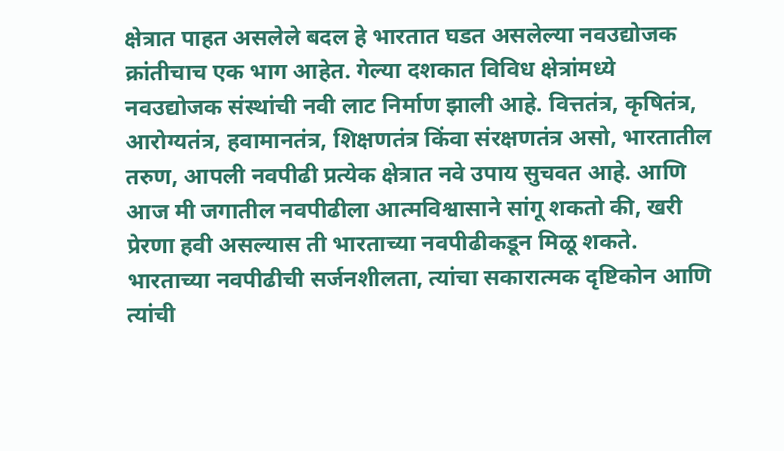क्षेत्रात पाहत असलेले बदल हे भारतात घडत असलेल्या नवउद्योजक क्रांतीचाच एक भाग आहेत. गेल्या दशकात विविध क्षेत्रांमध्ये नवउद्योजक संस्थांची नवी लाट निर्माण झाली आहे. वित्ततंत्र, कृषितंत्र, आरोग्यतंत्र, हवामानतंत्र, शिक्षणतंत्र किंवा संरक्षणतंत्र असो, भारतातील तरुण, आपली नवपीढी प्रत्येक क्षेत्रात नवे उपाय सुचवत आहे. आणि आज मी जगातील नवपीढीला आत्मविश्वासाने सांगू शकतो की, खरी प्रेरणा हवी असल्यास ती भारताच्या नवपीढीकडून मिळू शकते. भारताच्या नवपीढीची सर्जनशीलता, त्यांचा सकारात्मक दृष्टिकोन आणि त्यांची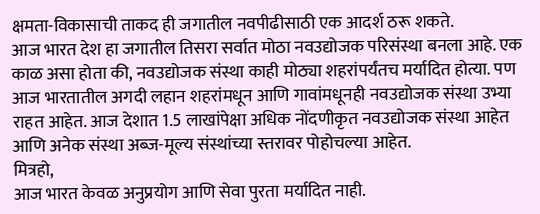क्षमता-विकासाची ताकद ही जगातील नवपीढीसाठी एक आदर्श ठरू शकते.
आज भारत देश हा जगातील तिसरा सर्वात मोठा नवउद्योजक परिसंस्था बनला आहे. एक काळ असा होता की, नवउद्योजक संस्था काही मोठ्या शहरांपर्यंतच मर्यादित होत्या. पण आज भारतातील अगदी लहान शहरांमधून आणि गावांमधूनही नवउद्योजक संस्था उभ्या राहत आहेत. आज देशात 1.5 लाखांपेक्षा अधिक नोंदणीकृत नवउद्योजक संस्था आहेत आणि अनेक संस्था अब्ज-मूल्य संस्थांच्या स्तरावर पोहोचल्या आहेत.
मित्रहो,
आज भारत केवळ अनुप्रयोग आणि सेवा पुरता मर्यादित नाही.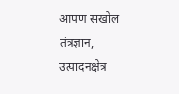आपण सखोल तंत्रज्ञान, उत्पादनक्षेत्र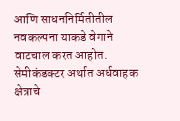आणि साधननिर्मितीतील नवकल्पना याकडे वेगाने वाटचाल करत आहोत. सेमीकंडक्टर अर्थात अर्धवाहक क्षेत्राचे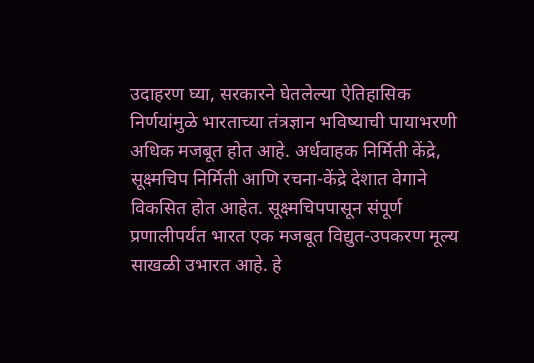उदाहरण घ्या, सरकारने घेतलेल्या ऐतिहासिक निर्णयांमुळे भारताच्या तंत्रज्ञान भविष्याची पायाभरणी अधिक मजबूत होत आहे. अर्धवाहक निर्मिती केंद्रे, सूक्ष्मचिप निर्मिती आणि रचना-केंद्रे देशात वेगाने विकसित होत आहेत. सूक्ष्मचिपपासून संपूर्ण प्रणालीपर्यंत भारत एक मजबूत विद्युत-उपकरण मूल्य साखळी उभारत आहे. हे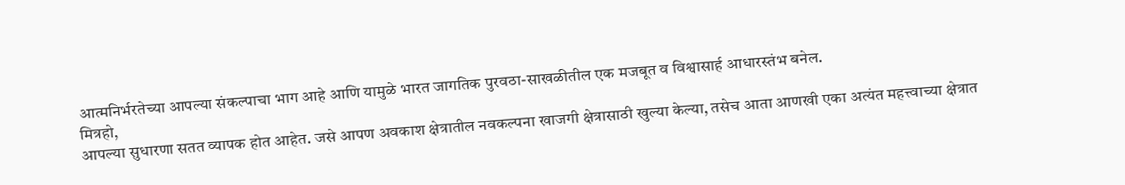आत्मनिर्भरतेच्या आपल्या संकल्पाचा भाग आहे आणि यामुळे भारत जागतिक पुरवठा-साखळीतील एक मजबूत व विश्वासार्ह आधारस्तंभ बनेल.
मित्रहो,
आपल्या सुधारणा सतत व्यापक होत आहेत. जसे आपण अवकाश क्षेत्रातील नवकल्पना खाजगी क्षेत्रासाठी खुल्या केल्या, तसेच आता आणखी एका अत्यंत महत्त्वाच्या क्षेत्रात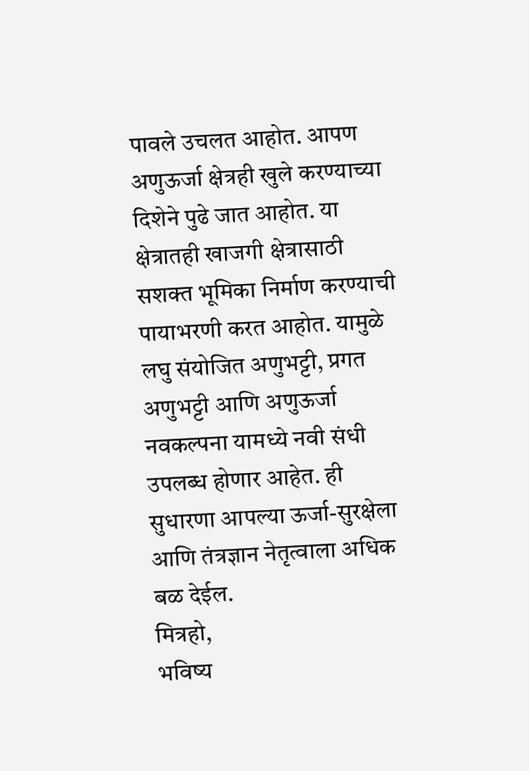पावले उचलत आहोत. आपण अणुऊर्जा क्षेत्रही खुले करण्याच्या दिशेने पुढे जात आहोत. या क्षेत्रातही खाजगी क्षेत्रासाठी सशक्त भूमिका निर्माण करण्याची पायाभरणी करत आहोत. यामुळे लघु संयोजित अणुभट्टी, प्रगत अणुभट्टी आणि अणुऊर्जा नवकल्पना यामध्ये नवी संधी उपलब्ध होणार आहेत. ही सुधारणा आपल्या ऊर्जा-सुरक्षेला आणि तंत्रज्ञान नेतृत्वाला अधिक बळ देईल.
मित्रहो,
भविष्य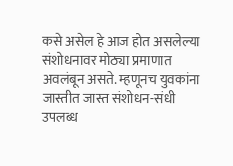कसे असेल हे आज होत असलेल्या संशोधनावर मोठ्या प्रमाणात अवलंबून असते. म्हणूनच युवकांना जास्तीत जास्त संशोधन-संधी उपलब्ध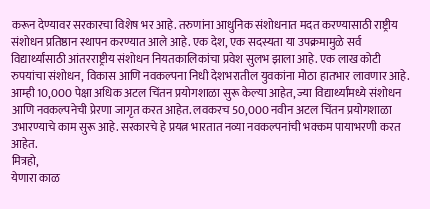करून देण्यावर सरकारचा विशेष भर आहे. तरुणांना आधुनिक संशोधनात मदत करण्यासाठी राष्ट्रीय संशोधन प्रतिष्ठान स्थापन करण्यात आले आहे. एक देश, एक सदस्यता या उपक्रमामुळे सर्व विद्यार्थ्यांसाठी आंतरराष्ट्रीय संशोधन नियतकालिकांचा प्रवेश सुलभ झाला आहे. एक लाख कोटी रुपयांचा संशोधन, विकास आणि नवकल्पना निधी देशभरातील युवकांना मोठा हातभार लावणार आहे.
आम्ही 10,000 पेक्षा अधिक अटल चिंतन प्रयोगशाळा सुरू केल्या आहेत, ज्या विद्यार्थ्यांमध्ये संशोधन आणि नवकल्पनेची प्रेरणा जागृत करत आहेत. लवकरच 50,000 नवीन अटल चिंतन प्रयोगशाळा उभारण्याचे काम सुरू आहे. सरकारचे हे प्रयत्न भारतात नव्या नवकल्पनांची भक्कम पायाभरणी करत आहेत.
मित्रहो,
येणारा काळ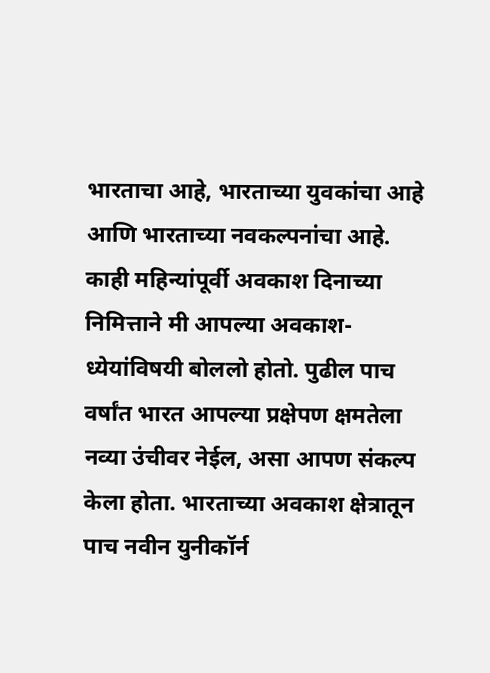भारताचा आहे, भारताच्या युवकांचा आहे आणि भारताच्या नवकल्पनांचा आहे. काही महिन्यांपूर्वी अवकाश दिनाच्या निमित्ताने मी आपल्या अवकाश-ध्येयांविषयी बोललो होतो. पुढील पाच वर्षांत भारत आपल्या प्रक्षेपण क्षमतेला नव्या उंचीवर नेईल, असा आपण संकल्प केला होता. भारताच्या अवकाश क्षेत्रातून पाच नवीन युनीकॉर्न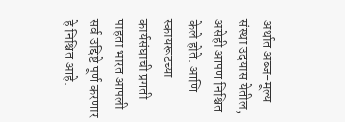अर्थात अब्ज-मूल्य संस्था उदयास येतील, असेही आपण निश्चित केले होते. आणि स्कायरूटच्या कार्यसंघाची प्रगती पाहता भारत आपली सर्व उद्दिष्टे पूर्ण करणार हे निश्चित आहे.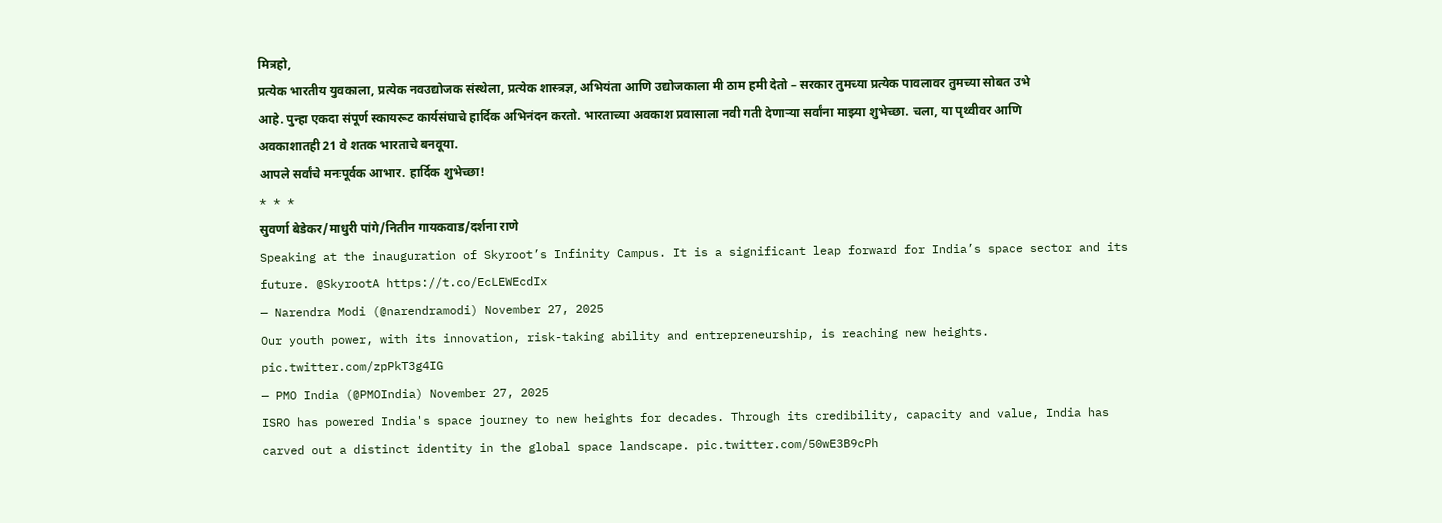मित्रहो,
प्रत्येक भारतीय युवकाला, प्रत्येक नवउद्योजक संस्थेला, प्रत्येक शास्त्रज्ञ, अभियंता आणि उद्योजकाला मी ठाम हमी देतो – सरकार तुमच्या प्रत्येक पावलावर तुमच्या सोबत उभे आहे. पुन्हा एकदा संपूर्ण स्कायरूट कार्यसंघाचे हार्दिक अभिनंदन करतो. भारताच्या अवकाश प्रवासाला नवी गती देणाऱ्या सर्वांना माझ्या शुभेच्छा. चला, या पृथ्वीवर आणि अवकाशातही 21 वे शतक भारताचे बनवूया.
आपले सर्वांचे मनःपूर्वक आभार. हार्दिक शुभेच्छा!
* * *
सुवर्णा बेडेकर/माधुरी पांगे/नितीन गायकवाड/दर्शना राणे
Speaking at the inauguration of Skyroot’s Infinity Campus. It is a significant leap forward for India’s space sector and its future. @SkyrootA https://t.co/EcLEWEcdIx
— Narendra Modi (@narendramodi) November 27, 2025
Our youth power, with its innovation, risk-taking ability and entrepreneurship, is reaching new heights. pic.twitter.com/zpPkT3g4IG
— PMO India (@PMOIndia) November 27, 2025
ISRO has powered India's space journey to new heights for decades. Through its credibility, capacity and value, India has carved out a distinct identity in the global space landscape. pic.twitter.com/50wE3B9cPh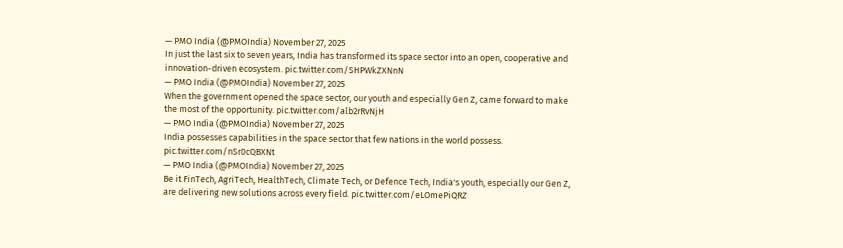— PMO India (@PMOIndia) November 27, 2025
In just the last six to seven years, India has transformed its space sector into an open, cooperative and innovation-driven ecosystem. pic.twitter.com/SHPWkZXNnN
— PMO India (@PMOIndia) November 27, 2025
When the government opened the space sector, our youth and especially Gen Z, came forward to make the most of the opportunity. pic.twitter.com/alb2rRvNjH
— PMO India (@PMOIndia) November 27, 2025
India possesses capabilities in the space sector that few nations in the world possess. pic.twitter.com/nSr0cQBXNt
— PMO India (@PMOIndia) November 27, 2025
Be it FinTech, AgriTech, HealthTech, Climate Tech, or Defence Tech, India's youth, especially our Gen Z, are delivering new solutions across every field. pic.twitter.com/eLOmePiQRZ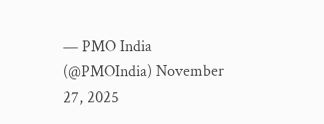— PMO India (@PMOIndia) November 27, 2025